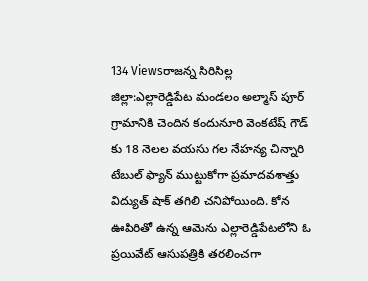134 Viewsరాజన్న సిరిసిల్ల జిల్లా:ఎల్లారెడ్డిపేట మండలం అల్మాస్ పూర్ గ్రామానికి చెందిన కందునూరి వెంకటేష్ గౌడ్ కు 18 నెలల వయసు గల నేహన్య చిన్నారి టేబుల్ ఫ్యాన్ ముట్టుకోగా ప్రమాదవశాత్తు విద్యుత్ షాక్ తగిలి చనిపోయింది. కోన ఊపిరితో ఉన్న ఆమెను ఎల్లారెడ్డిపేటలోని ఓ ప్రయివేట్ ఆసుపత్రికి తరలించగా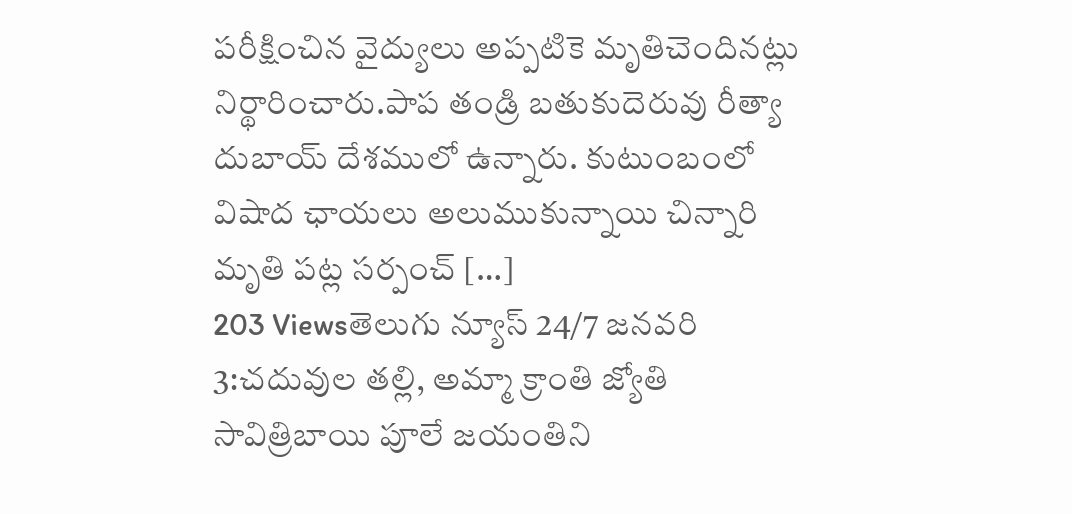పరీక్షించిన వైద్యులు అప్పటికె మృతిచెందినట్లు నిర్థారించారు.పాప తండ్రి బతుకుదెరువు రీత్యా దుబాయ్ దేశములో ఉన్నారు. కుటుంబంలో విషాద ఛాయలు అలుముకున్నాయి చిన్నారి మృతి పట్ల సర్పంచ్ […]
203 Viewsతెలుగు న్యూస్ 24/7 జనవరి 3:చదువుల తల్లి, అమ్మా క్రాంతి జ్యోతి సావిత్రిబాయి పూలే జయంతిని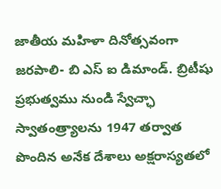జాతీయ మహిళా దినోత్సవంగా జరపాలి- బి ఎస్ ఐ డిమాండ్. బ్రిటీషు ప్రభుత్వము నుండి స్వేచ్ఛా స్వాతంత్ర్యాలను 1947 తర్వాత పొందిన అనేక దేశాలు అక్షరాస్యతలో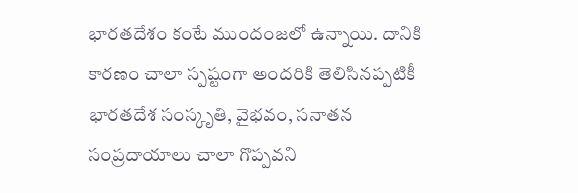భారతదేశం కంటే ముందంజలో ఉన్నాయి. దానికి కారణం చాలా స్పష్టంగా అందరికి తెలిసినప్పటికీ భారతదేశ సంస్కృతి, వైభవం, సనాతన సంప్రదాయాలు చాలా గొప్పవని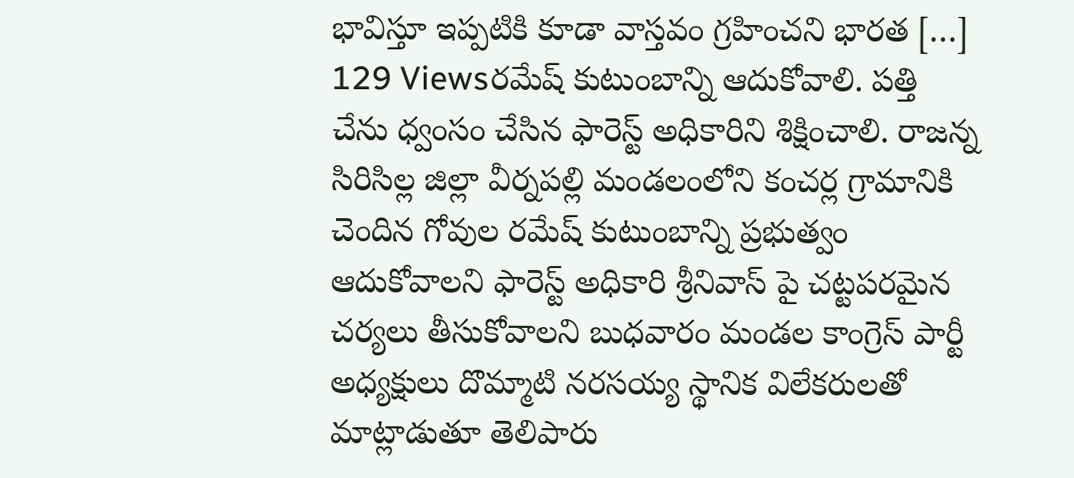భావిస్తూ ఇప్పటికి కూడా వాస్తవం గ్రహించని భారత […]
129 Viewsరమేష్ కుటుంబాన్ని ఆదుకోవాలి. పత్తి చేను ధ్వంసం చేసిన ఫారెస్ట్ అధికారిని శిక్షించాలి. రాజన్న సిరిసిల్ల జిల్లా వీర్నపల్లి మండలంలోని కంచర్ల గ్రామానికి చెందిన గోవుల రమేష్ కుటుంబాన్ని ప్రభుత్వం ఆదుకోవాలని ఫారెస్ట్ అధికారి శ్రీనివాస్ పై చట్టపరమైన చర్యలు తీసుకోవాలని బుధవారం మండల కాంగ్రెస్ పార్టీ అధ్యక్షులు దొమ్మాటి నరసయ్య స్థానిక విలేకరులతో మాట్లాడుతూ తెలిపారు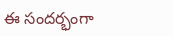ఈ సందర్భంగా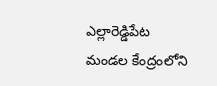ఎల్లారెడ్డిపేట మండల కేంద్రంలోని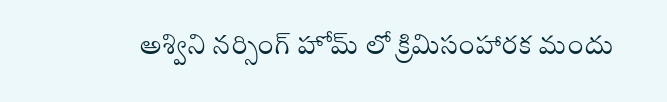అశ్విని నర్సింగ్ హోమ్ లో క్రిమిసంహారక మందు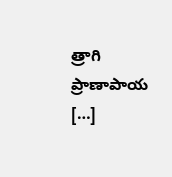త్రాగి ప్రాణాపాయ […]